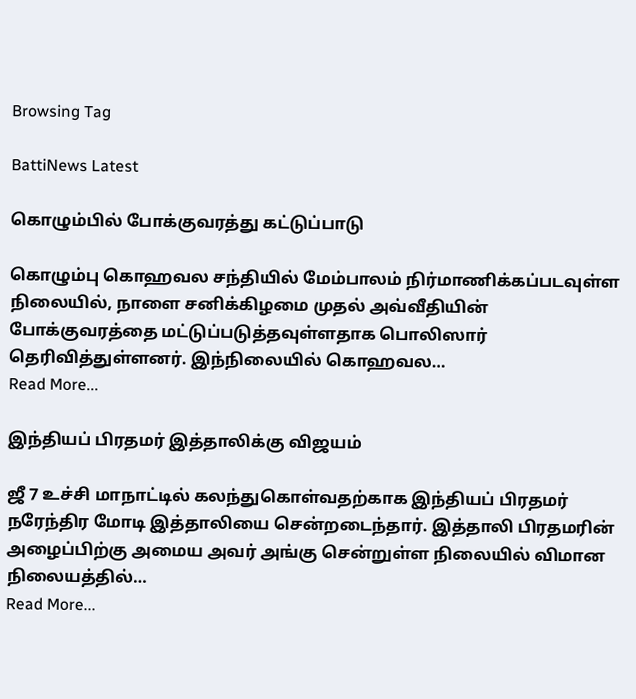Browsing Tag

BattiNews Latest

கொழும்பில் போக்குவரத்து கட்டுப்பாடு

கொழும்பு கொஹவல சந்தியில் மேம்பாலம் நிர்மாணிக்கப்படவுள்ள நிலையில், நாளை சனிக்கிழமை முதல் அவ்வீதியின் போக்குவரத்தை மட்டுப்படுத்தவுள்ளதாக பொலிஸார் தெரிவித்துள்ளனர். இந்நிலையில் கொஹவல…
Read More...

இந்தியப் பிரதமர் இத்தாலிக்கு விஜயம்

ஜீ 7 உச்சி மாநாட்டில் கலந்துகொள்வதற்காக இந்தியப் பிரதமர் நரேந்திர மோடி இத்தாலியை சென்றடைந்தார். இத்தாலி பிரதமரின் அழைப்பிற்கு அமைய அவர் அங்கு சென்றுள்ள நிலையில் விமான நிலையத்தில்…
Read More...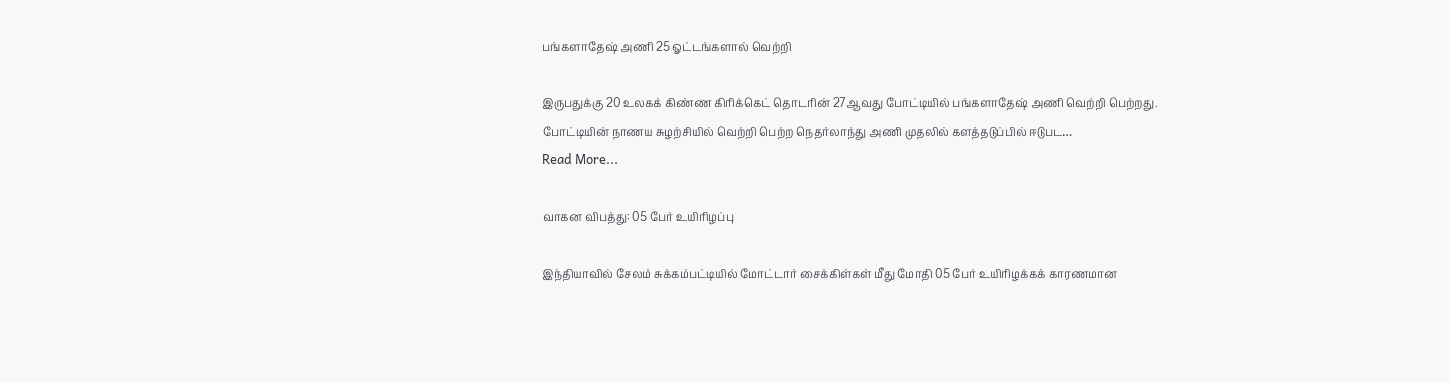பங்களாதேஷ் அணி 25 ஓட்டங்களால் வெற்றி

இருபதுக்கு 20 உலகக் கிண்ண கிரிக்கெட் தொடரின் 27ஆவது போட்டியில் பங்களாதேஷ் அணி வெற்றி பெற்றது. போட்டியின் நாணய சுழற்சியில் வெற்றி பெற்ற நெதர்லாந்து அணி முதலில் களத்தடுப்பில் ஈடுபட…
Read More...

வாகன விபத்து: 05 பேர் உயிரிழப்பு

இந்தியாவில் சேலம் சுக்கம்பட்டியில் மோட்டார் சைக்கிள்கள் மீது மோதி 05 பேர் உயிரிழக்கக் காரணமான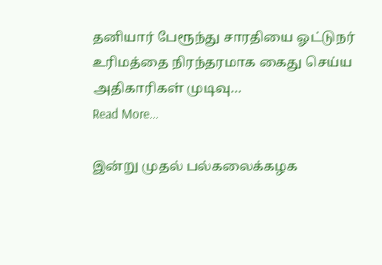தனியார் பேரூந்து சாரதியை ஓட்டுநர் உரிமத்தை நிரந்தரமாக கைது செய்ய அதிகாரிகள் முடிவு…
Read More...

இன்று முதல் பல்கலைக்கழக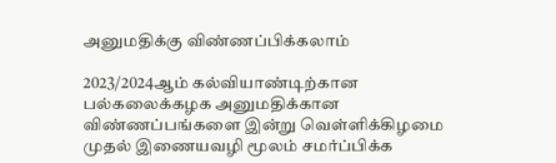அனுமதிக்கு விண்ணப்பிக்கலாம்

2023/2024ஆம் கல்வியாண்டிற்கான பல்கலைக்கழக அனுமதிக்கான விண்ணப்பங்களை இன்று வெள்ளிக்கிழமை முதல் இணையவழி மூலம் சமர்ப்பிக்க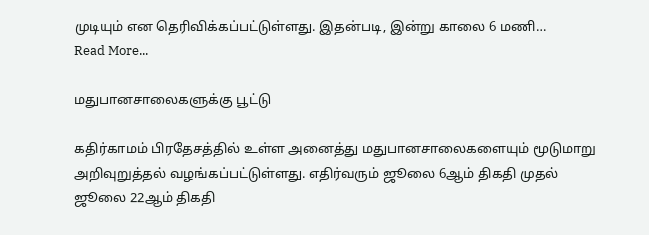முடியும் என தெரிவிக்கப்பட்டுள்ளது. இதன்படி, இன்று காலை 6 மணி…
Read More...

மதுபானசாலைகளுக்கு பூட்டு

கதிர்காமம் பிரதேசத்தில் உள்ள அனைத்து மதுபானசாலைகளையும் மூடுமாறு அறிவுறுத்தல் வழங்கப்பட்டுள்ளது. எதிர்வரும் ஜூலை 6ஆம் திகதி முதல் ஜூலை 22ஆம் திகதி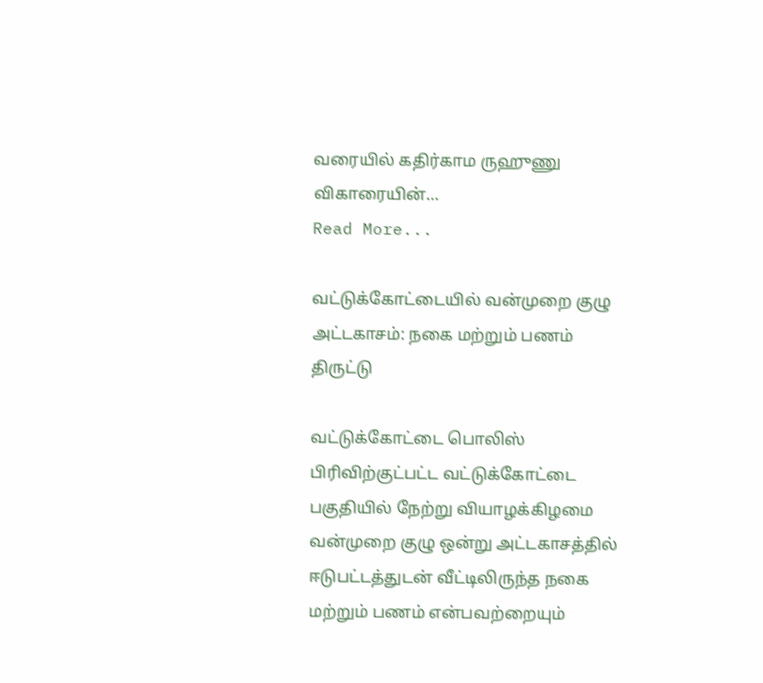வரையில் கதிர்காம ருஹுணு விகாரையின்…
Read More...

வட்டுக்கோட்டையில் வன்முறை குழு அட்டகாசம்: நகை மற்றும் பணம் திருட்டு

வட்டுக்கோட்டை பொலிஸ் பிரிவிற்குட்பட்ட வட்டுக்கோட்டை பகுதியில் நேற்று வியாழக்கிழமை வன்முறை குழு ஒன்று அட்டகாசத்தில் ஈடுபட்டத்துடன் வீட்டிலிருந்த நகை மற்றும் பணம் என்பவற்றையும்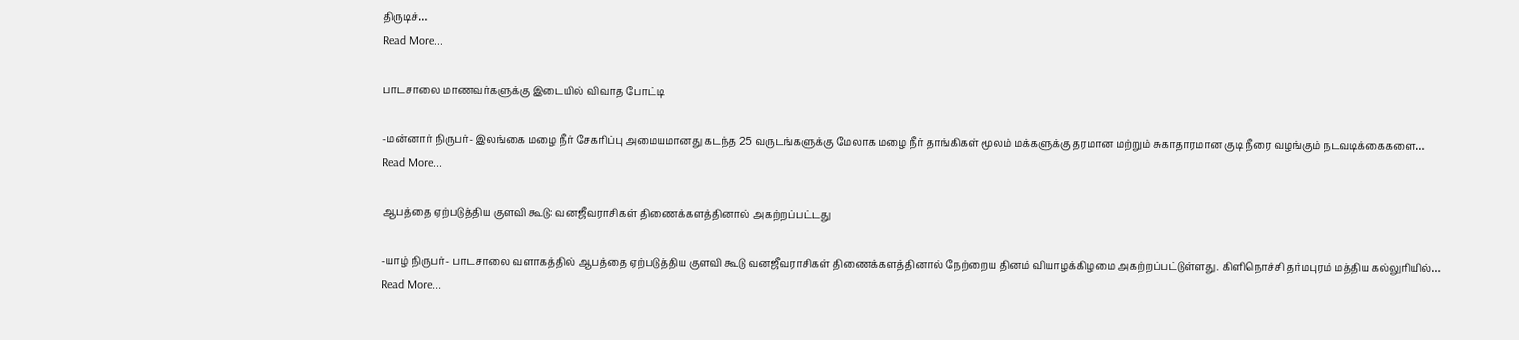திருடிச்…
Read More...

பாடசாலை மாணவர்களுக்கு இடையில் விவாத போட்டி

-மன்னார் நிருபர்- இலங்கை மழை நீர் சேகரிப்பு அமையமானது கடந்த 25 வருடங்களுக்கு மேலாக மழை நீர் தாங்கிகள் மூலம் மக்களுக்கு தரமான மற்றும் சுகாதாரமான குடி நீரை வழங்கும் நடவடிக்கைகளை…
Read More...

ஆபத்தை ஏற்படுத்திய குளவி கூடு: வனஜீவராசிகள் திணைக்களத்தினால் அகற்றப்பட்டது

-யாழ் நிருபர்- பாடசாலை வளாகத்தில் ஆபத்தை ஏற்படுத்திய குளவி கூடு வனஜீவராசிகள் திணைக்களத்தினால் நேற்றைய தினம் வியாழக்கிழமை அகற்றப்பட்டுள்ளது. கிளிநொச்சி தர்மபுரம் மத்திய கல்லுரியில்…
Read More...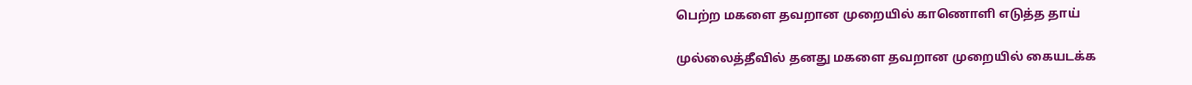பெற்ற மகளை தவறான முறையில் காணொளி எடுத்த தாய்

முல்லைத்தீவில் தனது மகளை தவறான முறையில் கையடக்க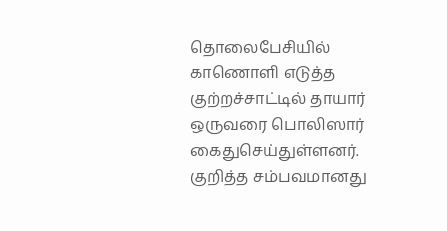தொலைபேசியில் காணொளி எடுத்த குற்றச்சாட்டில் தாயார் ஒருவரை பொலிஸார் கைதுசெய்துள்ளனர். குறித்த சம்பவமானது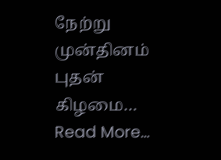நேற்று முன்தினம் புதன் கிழமை…
Read More...